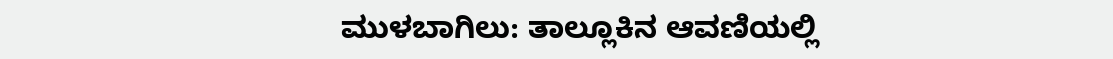ಮುಳಬಾಗಿಲು: ತಾಲ್ಲೂಕಿನ ಆವಣಿಯಲ್ಲಿ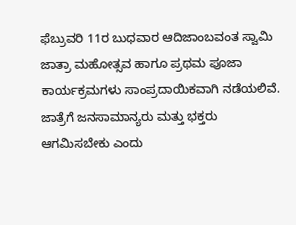ಫೆಬ್ರುವರಿ 11ರ ಬುಧವಾರ ಆದಿಜಾಂಬವಂತ ಸ್ವಾಮಿ ಜಾತ್ರಾ ಮಹೋತ್ಸವ ಹಾಗೂ ಪ್ರಥಮ ಪೂಜಾ ಕಾರ್ಯಕ್ರಮಗಳು ಸಾಂಪ್ರದಾಯಿಕವಾಗಿ ನಡೆಯಲಿವೆ.
ಜಾತ್ರೆಗೆ ಜನಸಾಮಾನ್ಯರು ಮತ್ತು ಭಕ್ತರು ಆಗಮಿಸಬೇಕು ಎಂದು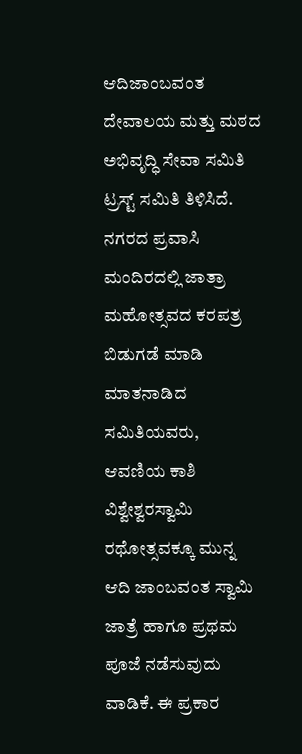ಆದಿಜಾಂಬವಂತ ದೇವಾಲಯ ಮತ್ತು ಮಠದ ಅಭಿವೃದ್ಧಿ ಸೇವಾ ಸಮಿತಿ ಟ್ರಸ್ಟ್ ಸಮಿತಿ ತಿಳಿಸಿದೆ.
ನಗರದ ಪ್ರವಾಸಿ ಮಂದಿರದಲ್ಲಿ ಜಾತ್ರಾ ಮಹೋತ್ಸವದ ಕರಪತ್ರ ಬಿಡುಗಡೆ ಮಾಡಿ ಮಾತನಾಡಿದ ಸಮಿತಿಯವರು, ಆವಣಿಯ ಕಾಶಿ ವಿಶ್ವೇಶ್ವರಸ್ವಾಮಿ ರಥೋತ್ಸವಕ್ಕೂ ಮುನ್ನ ಆದಿ ಜಾಂಬವಂತ ಸ್ವಾಮಿ ಜಾತ್ರೆ ಹಾಗೂ ಪ್ರಥಮ ಪೂಜೆ ನಡೆಸುವುದು ವಾಡಿಕೆ. ಈ ಪ್ರಕಾರ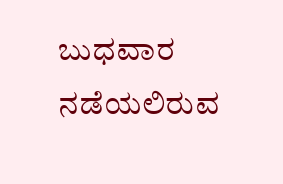ಬುಧವಾರ ನಡೆಯಲಿರುವ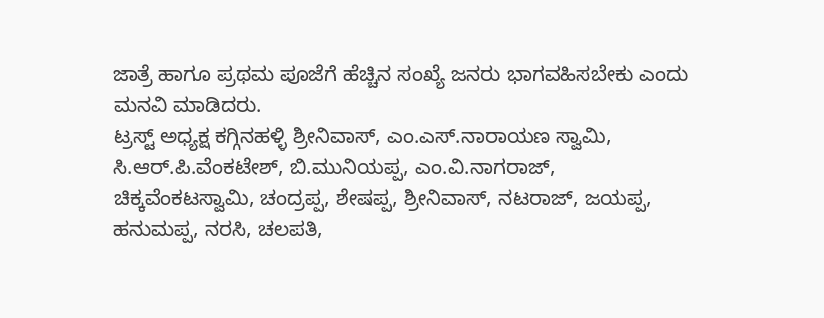ಜಾತ್ರೆ ಹಾಗೂ ಪ್ರಥಮ ಪೂಜೆಗೆ ಹೆಚ್ಚಿನ ಸಂಖ್ಯೆ ಜನರು ಭಾಗವಹಿಸಬೇಕು ಎಂದು ಮನವಿ ಮಾಡಿದರು.
ಟ್ರಸ್ಟ್ ಅಧ್ಯಕ್ಷ ಕಗ್ಗಿನಹಳ್ಳಿ ಶ್ರೀನಿವಾಸ್, ಎಂ.ಎಸ್.ನಾರಾಯಣ ಸ್ವಾಮಿ, ಸಿ.ಆರ್.ಪಿ.ವೆಂಕಟೇಶ್, ಬಿ.ಮುನಿಯಪ್ಪ, ಎಂ.ವಿ.ನಾಗರಾಜ್, ಚಿಕ್ಕವೆಂಕಟಸ್ವಾಮಿ, ಚಂದ್ರಪ್ಪ, ಶೇಷಪ್ಪ, ಶ್ರೀನಿವಾಸ್, ನಟರಾಜ್, ಜಯಪ್ಪ, ಹನುಮಪ್ಪ, ನರಸಿ, ಚಲಪತಿ,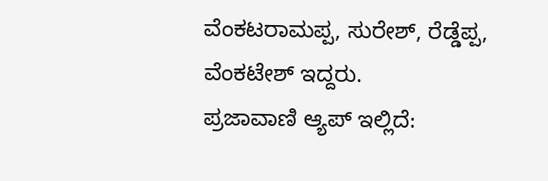ವೆಂಕಟರಾಮಪ್ಪ, ಸುರೇಶ್, ರೆಡ್ಡೆಪ್ಪ, ವೆಂಕಟೇಶ್ ಇದ್ದರು.
ಪ್ರಜಾವಾಣಿ ಆ್ಯಪ್ ಇಲ್ಲಿದೆ: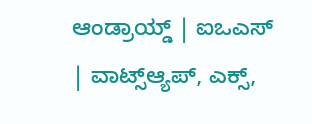ಆಂಡ್ರಾಯ್ಡ್ | ಐಒಎಸ್ | ವಾಟ್ಸ್ಆ್ಯಪ್, ಎಕ್ಸ್,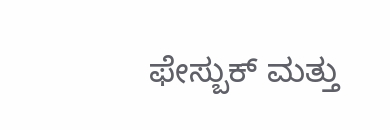ಫೇಸ್ಬುಕ್ ಮತ್ತು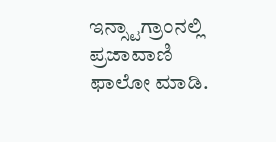ಇನ್ಸ್ಟಾಗ್ರಾಂನಲ್ಲಿ ಪ್ರಜಾವಾಣಿ ಫಾಲೋ ಮಾಡಿ.